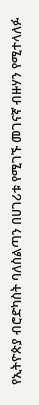የኢትዮጵያ ብሮድካስት ባለስልጣን በሀገሪቱ የሚገኙ መገናኛ ብዙሃን የሚተላለፉ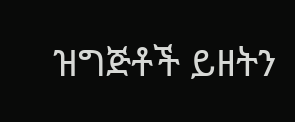ዝግጅቶች ይዘትን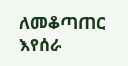ለመቆጣጠር እየሰራ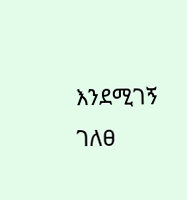እንደሚገኝ ገለፀ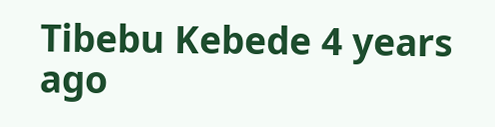Tibebu Kebede 4 years ago